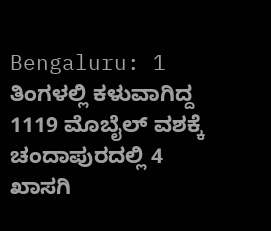Bengaluru: 1 ತಿಂಗಳಲ್ಲಿ ಕಳುವಾಗಿದ್ದ 1119 ಮೊಬೈಲ್ ವಶಕ್ಕೆ
ಚಂದಾಪುರದಲ್ಲಿ 4 ಖಾಸಗಿ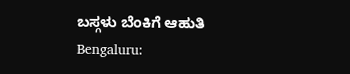ಬಸ್ಗಳು ಬೆಂಕಿಗೆ ಆಹುತಿ
Bengaluru: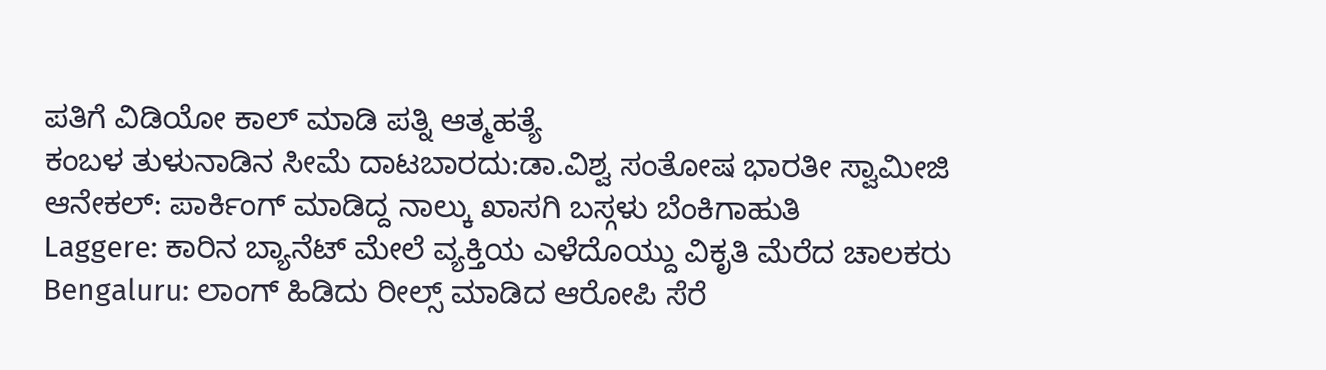ಪತಿಗೆ ವಿಡಿಯೋ ಕಾಲ್ ಮಾಡಿ ಪತ್ನಿ ಆತ್ಮಹತ್ಯೆ
ಕಂಬಳ ತುಳುನಾಡಿನ ಸೀಮೆ ದಾಟಬಾರದು:ಡಾ.ವಿಶ್ವ ಸಂತೋಷ ಭಾರತೀ ಸ್ವಾಮೀಜಿ
ಆನೇಕಲ್: ಪಾರ್ಕಿಂಗ್ ಮಾಡಿದ್ದ ನಾಲ್ಕು ಖಾಸಗಿ ಬಸ್ಗಳು ಬೆಂಕಿಗಾಹುತಿ
Laggere: ಕಾರಿನ ಬ್ಯಾನೆಟ್ ಮೇಲೆ ವ್ಯಕ್ತಿಯ ಎಳೆದೊಯ್ದು ವಿಕೃತಿ ಮೆರೆದ ಚಾಲಕರು
Bengaluru: ಲಾಂಗ್ ಹಿಡಿದು ರೀಲ್ಸ್ ಮಾಡಿದ ಆರೋಪಿ ಸೆರೆ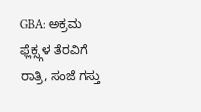GBA: ಅಕ್ರಮ ಫ್ಲೆಕ್ಸ್ಗಳ ತೆರವಿಗೆ ರಾತ್ರಿ, ಸಂಜೆ ಗಸ್ತು